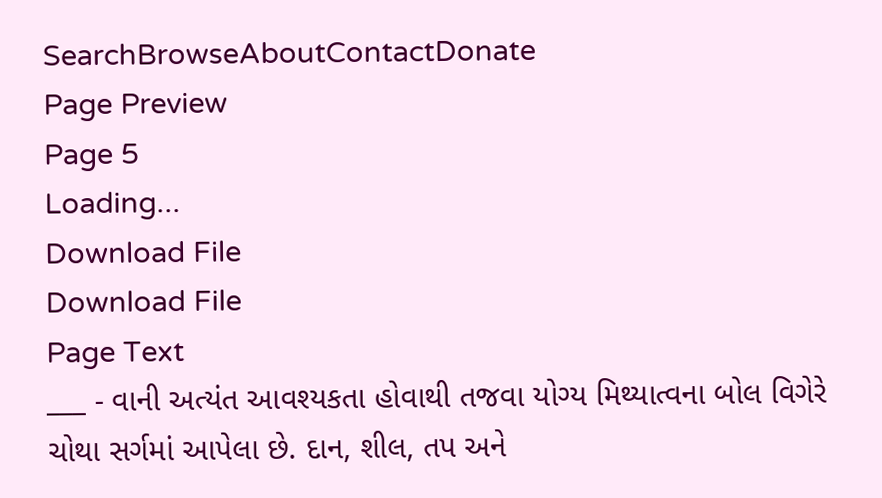SearchBrowseAboutContactDonate
Page Preview
Page 5
Loading...
Download File
Download File
Page Text
___ - વાની અત્યંત આવશ્યકતા હોવાથી તજવા યોગ્ય મિથ્યાત્વના બોલ વિગેરે ચોથા સર્ગમાં આપેલા છે. દાન, શીલ, તપ અને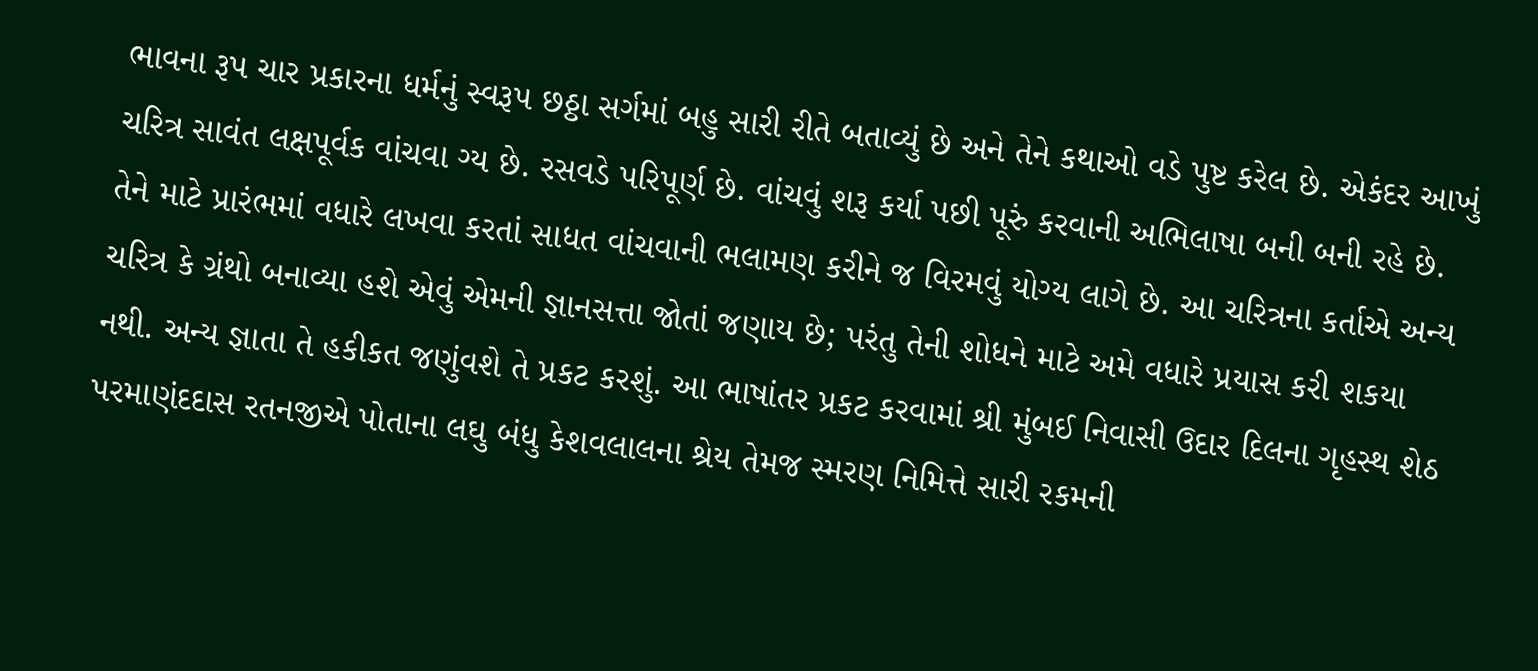ભાવના રૂપ ચાર પ્રકારના ધર્મનું સ્વરૂપ છઠ્ઠા સર્ગમાં બહુ સારી રીતે બતાવ્યું છે અને તેને કથાઓ વડે પુષ્ટ કરેલ છે. એકંદર આખું ચરિત્ર સાવંત લક્ષપૂર્વક વાંચવા ગ્ય છે. રસવડે પરિપૂર્ણ છે. વાંચવું શરૂ કર્યા પછી પૂરું કરવાની અભિલાષા બની બની રહે છે. તેને માટે પ્રારંભમાં વધારે લખવા કરતાં સાધત વાંચવાની ભલામણ કરીને જ વિરમવું યોગ્ય લાગે છે. આ ચરિત્રના કર્તાએ અન્ય ચરિત્ર કે ગ્રંથો બનાવ્યા હશે એવું એમની જ્ઞાનસત્તા જોતાં જણાય છે; પરંતુ તેની શોધને માટે અમે વધારે પ્રયાસ કરી શકયા નથી. અન્ય જ્ઞાતા તે હકીકત જણુંવશે તે પ્રકટ કરશું. આ ભાષાંતર પ્રકટ કરવામાં શ્રી મુંબઈ નિવાસી ઉદાર દિલના ગૃહસ્થ શેઠ પરમાણંદદાસ રતનજીએ પોતાના લઘુ બંધુ કેશવલાલના શ્રેય તેમજ સ્મરણ નિમિત્તે સારી રકમની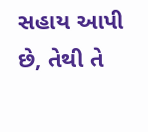સહાય આપી છે, તેથી તે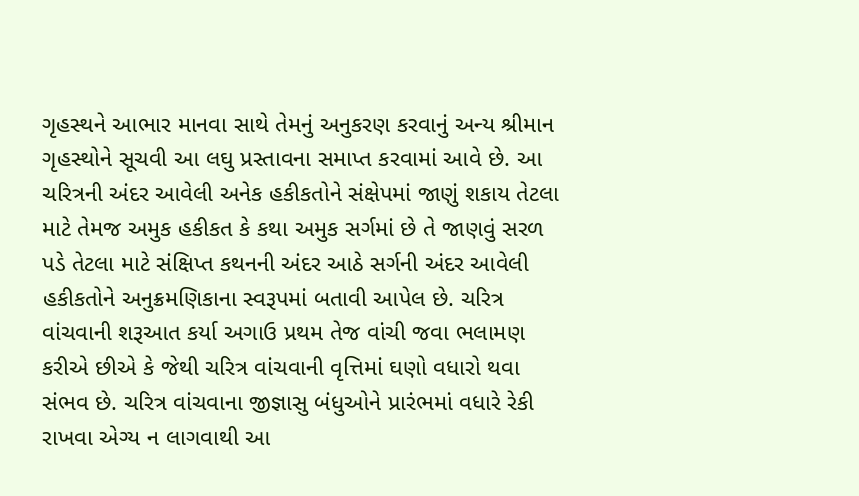ગૃહસ્થને આભાર માનવા સાથે તેમનું અનુકરણ કરવાનું અન્ય શ્રીમાન ગૃહસ્થોને સૂચવી આ લઘુ પ્રસ્તાવના સમાપ્ત કરવામાં આવે છે. આ ચરિત્રની અંદર આવેલી અનેક હકીકતોને સંક્ષેપમાં જાણું શકાય તેટલા માટે તેમજ અમુક હકીકત કે કથા અમુક સર્ગમાં છે તે જાણવું સરળ પડે તેટલા માટે સંક્ષિપ્ત કથનની અંદર આઠે સર્ગની અંદર આવેલી હકીકતોને અનુક્રમણિકાના સ્વરૂપમાં બતાવી આપેલ છે. ચરિત્ર વાંચવાની શરૂઆત કર્યા અગાઉ પ્રથમ તેજ વાંચી જવા ભલામણ કરીએ છીએ કે જેથી ચરિત્ર વાંચવાની વૃત્તિમાં ઘણો વધારો થવા સંભવ છે. ચરિત્ર વાંચવાના જીજ્ઞાસુ બંધુઓને પ્રારંભમાં વધારે રેકી રાખવા એગ્ય ન લાગવાથી આ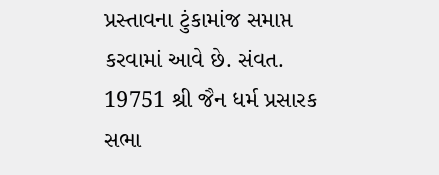પ્રસ્તાવના ટુંકામાંજ સમાપ્ત કરવામાં આવે છે. સંવત. 19751 શ્રી જૈન ધર્મ પ્રસારક સભા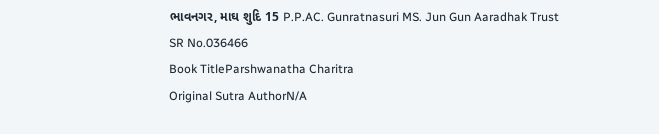ભાવનગર, માઘ શુદિ 15 P.P.AC. Gunratnasuri MS. Jun Gun Aaradhak Trust
SR No.036466
Book TitleParshwanatha Charitra
Original Sutra AuthorN/A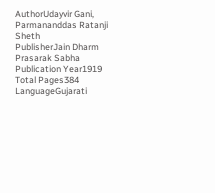AuthorUdayvir Gani, Parmananddas Ratanji Sheth
PublisherJain Dharm Prasarak Sabha
Publication Year1919
Total Pages384
LanguageGujarati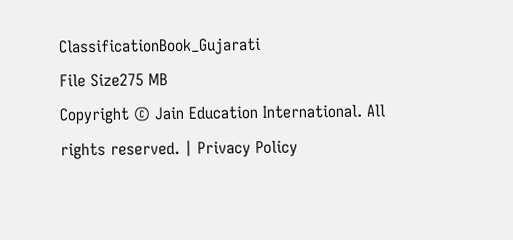ClassificationBook_Gujarati
File Size275 MB
Copyright © Jain Education International. All rights reserved. | Privacy Policy